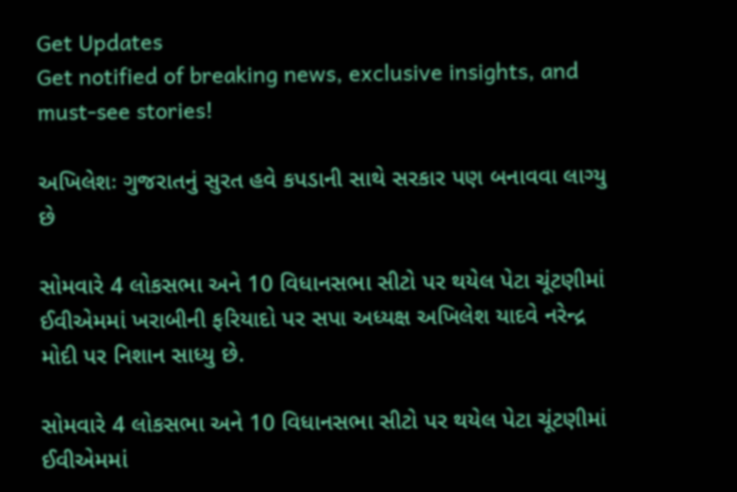Get Updates
Get notified of breaking news, exclusive insights, and must-see stories!

અખિલેશઃ ગુજરાતનું સુરત હવે કપડાની સાથે સરકાર પણ બનાવવા લાગ્યુ છે

સોમવારે 4 લોકસભા અને 10 વિધાનસભા સીટો પર થયેલ પેટા ચૂંટણીમાં ઈવીએમમાં ખરાબીની ફરિયાદો પર સપા અધ્યક્ષ અખિલેશ યાદવે નરેન્દ્ર મોદી પર નિશાન સાધ્યુ છે.

સોમવારે 4 લોકસભા અને 10 વિધાનસભા સીટો પર થયેલ પેટા ચૂંટણીમાં ઈવીએમમાં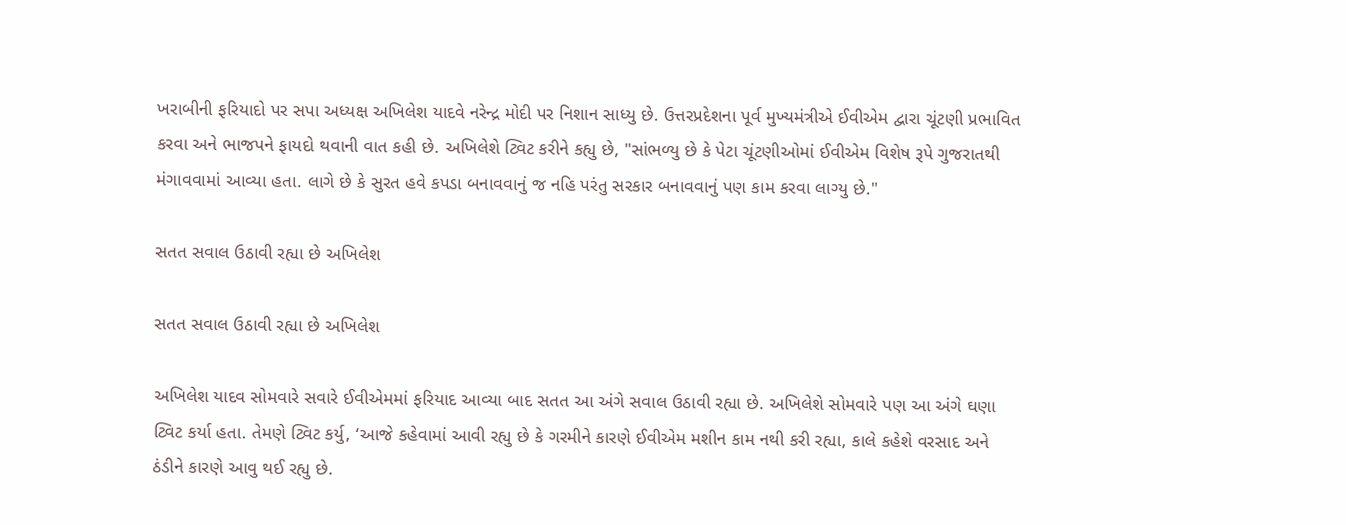ખરાબીની ફરિયાદો પર સપા અધ્યક્ષ અખિલેશ યાદવે નરેન્દ્ર મોદી પર નિશાન સાધ્યુ છે. ઉત્તરપ્રદેશના પૂર્વ મુખ્યમંત્રીએ ઈવીએમ દ્વારા ચૂંટણી પ્રભાવિત કરવા અને ભાજપને ફાયદો થવાની વાત કહી છે. અખિલેશે ટ્વિટ કરીને કહ્યુ છે, "સાંભળ્યુ છે કે પેટા ચૂંટણીઓમાં ઈવીએમ વિશેષ રૂપે ગુજરાતથી મંગાવવામાં આવ્યા હતા. લાગે છે કે સુરત હવે કપડા બનાવવાનું જ નહિ પરંતુ સરકાર બનાવવાનું પણ કામ કરવા લાગ્યુ છે."

સતત સવાલ ઉઠાવી રહ્યા છે અખિલેશ

સતત સવાલ ઉઠાવી રહ્યા છે અખિલેશ

અખિલેશ યાદવ સોમવારે સવારે ઈવીએમમાં ફરિયાદ આવ્યા બાદ સતત આ અંગે સવાલ ઉઠાવી રહ્યા છે. અખિલેશે સોમવારે પણ આ અંગે ઘણા ટ્વિટ કર્યા હતા. તેમણે ટ્વિટ કર્યુ, ‘આજે કહેવામાં આવી રહ્યુ છે કે ગરમીને કારણે ઈવીએમ મશીન કામ નથી કરી રહ્યા, કાલે કહેશે વરસાદ અને ઠંડીને કારણે આવુ થઈ રહ્યુ છે.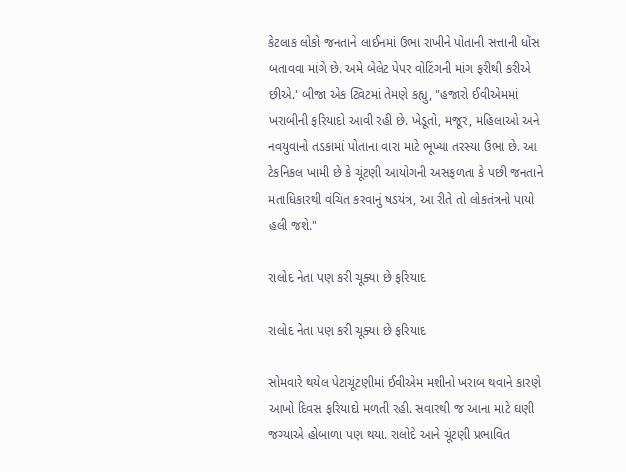કેટલાક લોકો જનતાને લાઈનમાં ઉભા રાખીને પોતાની સત્તાની ધોંસ બતાવવા માંગે છે. અમે બેલેટ પેપર વોટિંગની માંગ ફરીથી કરીએ છીએ.' બીજા એક ટ્વિટમાં તેમણે કહ્યુ, "હજારો ઈવીએમમાં ખરાબીની ફરિયાદો આવી રહી છે. ખેડૂતો, મજૂર, મહિલાઓ અને નવયુવાનો તડકામાં પોતાના વારા માટે ભૂખ્યા તરસ્યા ઉભા છે. આ ટેકનિકલ ખામી છે કે ચૂંટણી આયોગની અસફળતા કે પછી જનતાને મતાધિકારથી વંચિત કરવાનું ષડયંત્ર, આ રીતે તો લોકતંત્રનો પાયો હલી જશે."

રાલોદ નેતા પણ કરી ચૂક્યા છે ફરિયાદ

રાલોદ નેતા પણ કરી ચૂક્યા છે ફરિયાદ

સોમવારે થયેલ પેટાચૂંટણીમાં ઈવીએમ મશીનો ખરાબ થવાને કારણે આખો દિવસ ફરિયાદો મળતી રહી. સવારથી જ આના માટે ઘણી જગ્યાએ હોબાળા પણ થયા. રાલોદે આને ચૂંટણી પ્રભાવિત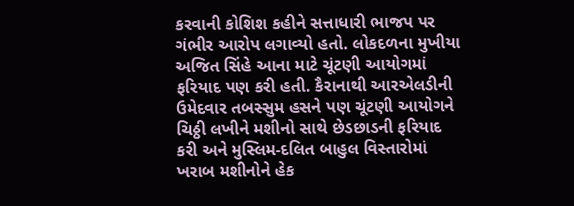કરવાની કોશિશ કહીને સત્તાધારી ભાજપ પર ગંભીર આરોપ લગાવ્યો હતો. લોકદળના મુખીયા અજિત સિંહે આના માટે ચૂંટણી આયોગમાં ફરિયાદ પણ કરી હતી. કૈરાનાથી આરએલડીની ઉમેદવાર તબસ્સુમ હસને પણ ચૂંટણી આયોગને ચિઠ્ઠી લખીને મશીનો સાથે છેડછાડની ફરિયાદ કરી અને મુસ્લિમ-દલિત બાહુલ વિસ્તારોમાં ખરાબ મશીનોને હેક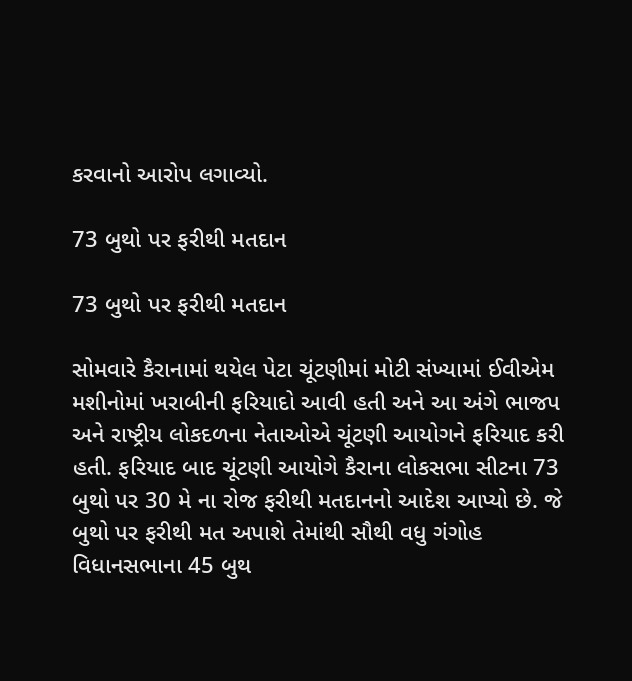કરવાનો આરોપ લગાવ્યો.

73 બુથો પર ફરીથી મતદાન

73 બુથો પર ફરીથી મતદાન

સોમવારે કૈરાનામાં થયેલ પેટા ચૂંટણીમાં મોટી સંખ્યામાં ઈવીએમ મશીનોમાં ખરાબીની ફરિયાદો આવી હતી અને આ અંગે ભાજપ અને રાષ્ટ્રીય લોકદળના નેતાઓએ ચૂંટણી આયોગને ફરિયાદ કરી હતી. ફરિયાદ બાદ ચૂંટણી આયોગે કૈરાના લોકસભા સીટના 73 બુથો પર 30 મે ના રોજ ફરીથી મતદાનનો આદેશ આપ્યો છે. જે બુથો પર ફરીથી મત અપાશે તેમાંથી સૌથી વધુ ગંગોહ વિધાનસભાના 45 બુથ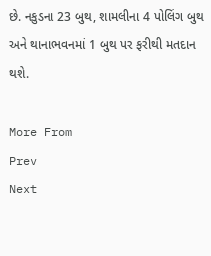છે. નકુડના 23 બુથ, શામલીના 4 પોલિંગ બુથ અને થાનાભવનમાં 1 બુથ પર ફરીથી મતદાન થશે.

More From
Prev
Next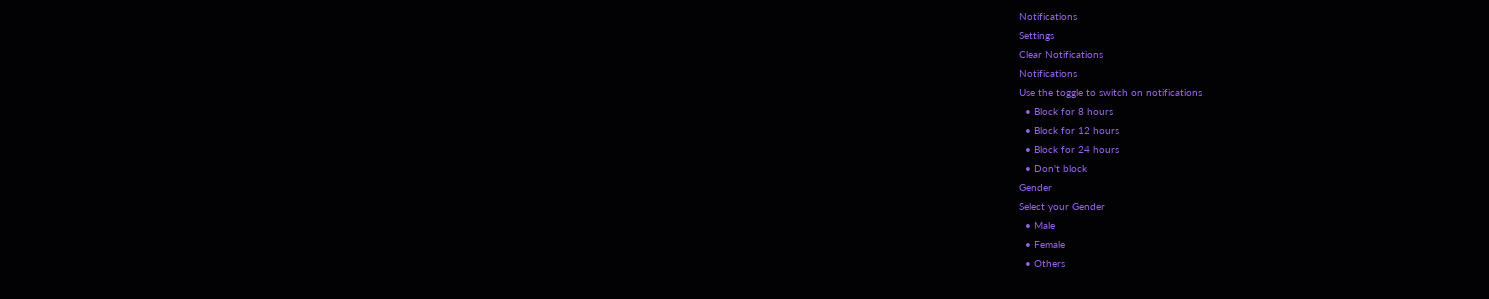Notifications
Settings
Clear Notifications
Notifications
Use the toggle to switch on notifications
  • Block for 8 hours
  • Block for 12 hours
  • Block for 24 hours
  • Don't block
Gender
Select your Gender
  • Male
  • Female
  • Others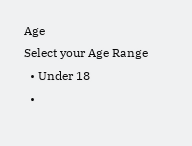Age
Select your Age Range
  • Under 18
  •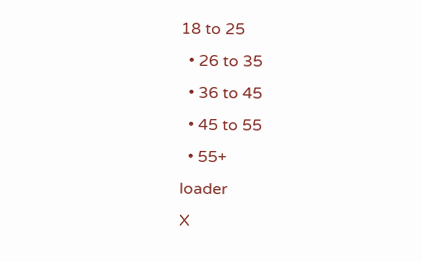18 to 25
  • 26 to 35
  • 36 to 45
  • 45 to 55
  • 55+
loader
X